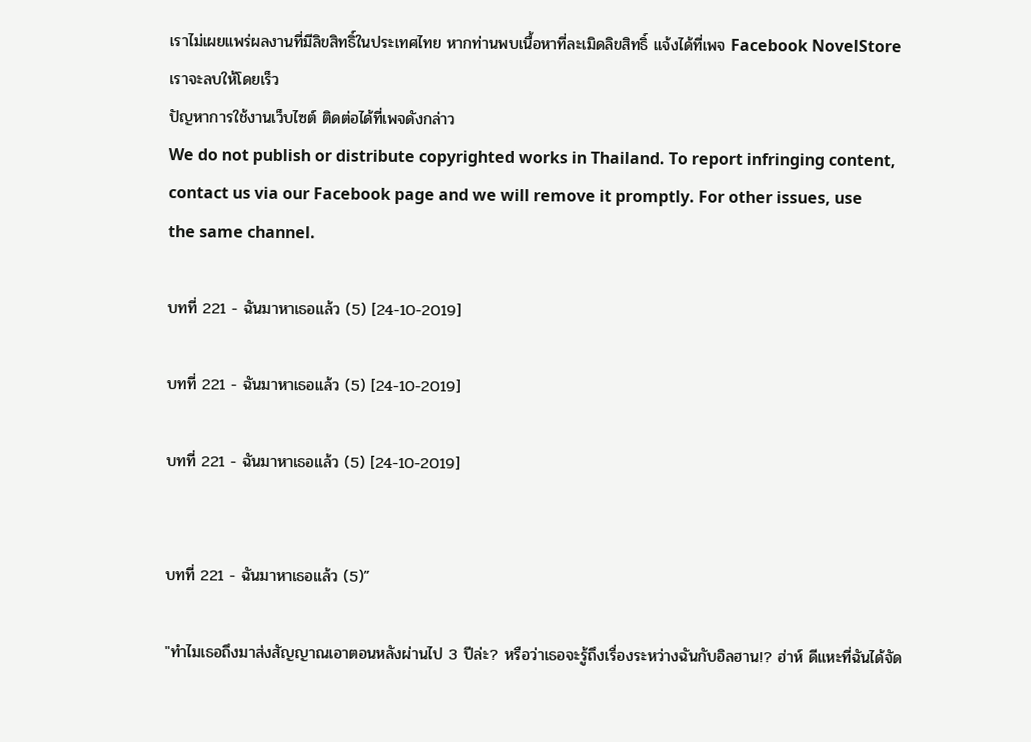เราไม่เผยแพร่ผลงานที่มีลิขสิทธิ์ในประเทศไทย หากท่านพบเนื้อหาที่ละเมิดลิขสิทธิ์ แจ้งได้ที่เพจ Facebook NovelStore เราจะลบให้โดยเร็ว
ปัญหาการใช้งานเว็บไซต์ ติดต่อได้ที่เพจดังกล่าว
We do not publish or distribute copyrighted works in Thailand. To report infringing content, contact us via our Facebook page and we will remove it promptly. For other issues, use the same channel.

บทที่ 221 - ฉันมาหาเธอแล้ว (5) [24-10-2019]

บทที่ 221 - ฉันมาหาเธอแล้ว (5) [24-10-2019]

บทที่ 221 - ฉันมาหาเธอแล้ว (5) [24-10-2019]


บทที่ 221 - ฉันมาหาเธอแล้ว (5)”

"ทำไมเธอถึงมาส่งสัญญาณเอาตอนหลังผ่านไป 3 ปีล่ะ? หรือว่าเธอจะรู้ถึงเรื่องระหว่างฉันกับอิลฮาน!? ฮ่าห์ ดีแหะที่ฉันได้จัด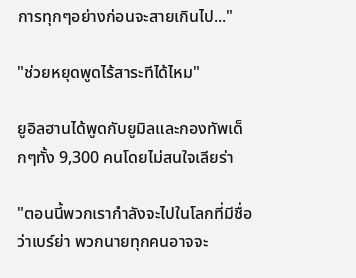การทุกๆอย่างก่อนจะสายเกินไป..."

"ช่วยหยุดพูดไร้สาระทีได้ไหม"

ยูอิลฮานได้พูดกับยูมิลและกองทัพเด็กๆทั้ง 9,300 คนโดยไม่สนใจเลียร่า

"ตอนนี้พวกเรากำลังจะไปในโลกที่มีชื่อว่าเบร์ย่า พวกนายทุกคนอาจจะ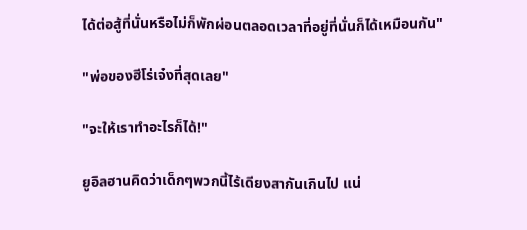ได้ต่อสู้ที่นั่นหรือไม่ก็พักผ่อนตลอดเวลาที่อยู่ที่นั่นก็ได้เหมือนกัน"

"พ่อของฮีโร่เจ๋งที่สุดเลย"

"จะให้เราทำอะไรก็ได้!"

ยูอิลฮานคิดว่าเด็กๆพวกนี้ไร้เดียงสากันเกินไป แน่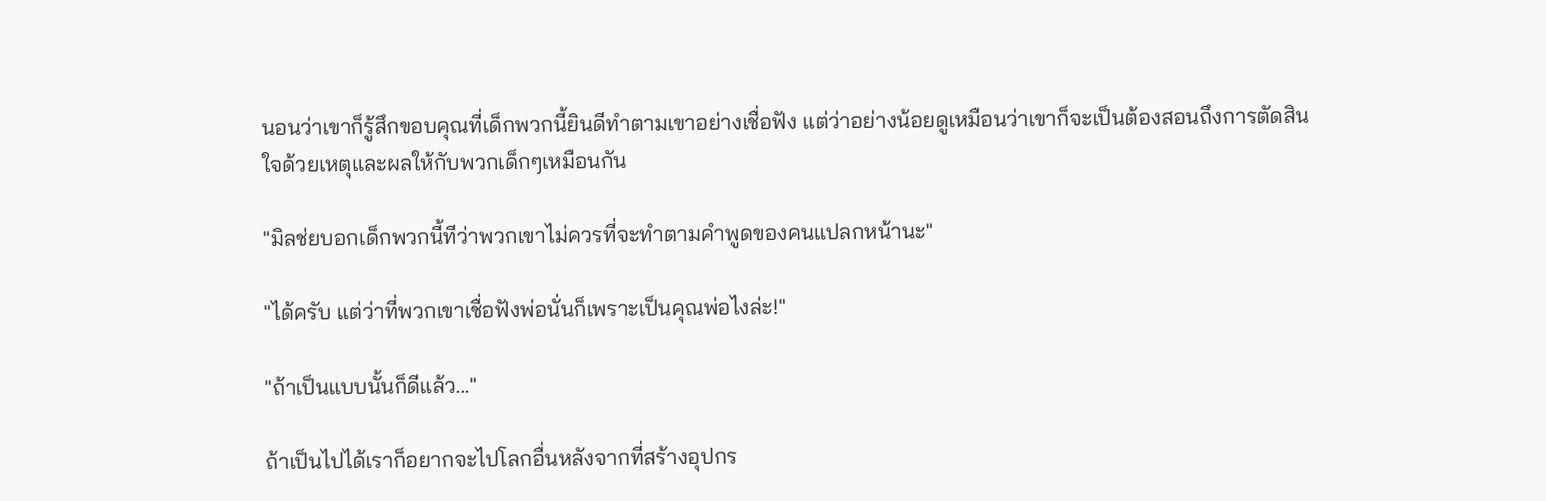นอนว่าเขาก็รู้สึกขอบคุณที่เด็กพวกนี้ยินดีทำตามเขาอย่างเชื่อฟัง แต่ว่าอย่างน้อยดูเหมือนว่าเขาก็จะเป็นต้องสอนถึงการตัดสินใจด้วยเหตุและผลให้กับพวกเด็กๆเหมือนกัน

"มิลช่ยบอกเด็กพวกนี้ทีว่าพวกเขาไม่ควรที่จะทำตามคำพูดของคนแปลกหน้านะ"

"ได้ครับ แต่ว่าที่พวกเขาเชื่อฟังพ่อนั่นก็เพราะเป็นคุณพ่อไงล่ะ!"

"ถ้าเป็นแบบนั้นก็ดีแล้ว..."

ถ้าเป็นไปได้เราก็อยากจะไปโลกอื่นหลังจากที่สร้างอุปกร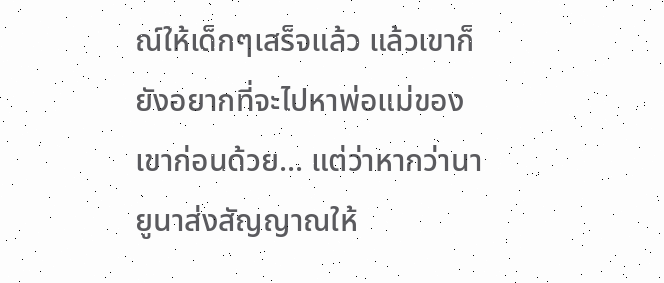ณ์ให้เด็กๆเสร็จแล้ว แล้วเขาก็ยังอยากที่จะไปหาพ่อแม่ของเขาก่อนด้วย... แต่ว่าหากว่านายูนาส่งสัญญาณให้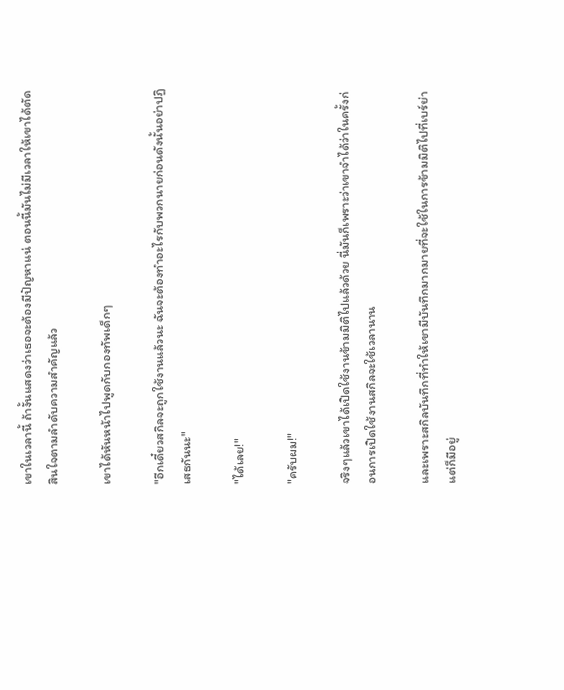เขาในเวลานี้ ถ้างั้นแสดงว่าเธอจะต้องมีปัญหาแน่ ตอนนี้มันไม่มีเวลาให้เขาได้ตัดสินใจตามลำดับความสำคัญแล้ว

เขาได้หันหน้าไปพูดกับกองทัพเด็กๆ

"อีกเดี๋ยวสกิลจะถูกใช้งานแล้วนะ ฉันจะต้องทำอะไรกับพวกนายก่อนดังนั้นอย่าปฏิเสธกันนะ"

"ได้เลย!"

"ครับผม!"

จริงๆแล้วเขาได้เปิดใช้งานข้ามมิติไปแล้วด้วย นี่มันก็เพราะว่าเขาจำได้ว่าในครั้งก่อนการเปิดใช้งานสกิลจะใช้เวลานาน

และเพราะสกิลบันทึกที่ทำให้เขามีบันทึกมากมายที่จะใช้ในการข้ามมิติไปที่เบร์ย่า แต่ก็มีอยู่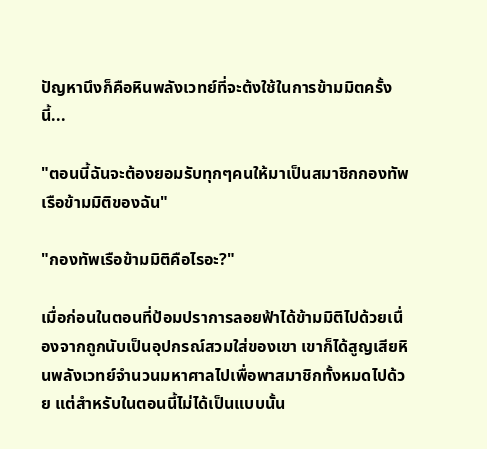ปัญหานึงก็คือหินพลังเวทย์ที่จะต้งใช้ในการข้ามมิตครั้งนี้...

"ตอนนี้ฉันจะต้องยอมรับทุกๆคนให้มาเป็นสมาชิกกองทัพเรือข้ามมิติของฉัน"

"กองทัพเรือข้ามมิติคือไรอะ?"

เมื่อก่อนในตอนที่ป้อมปราการลอยฟ้าได้ข้ามมิติไปด้วยเนื่องจากถูกนับเป็นอุปกรณ์สวมใส่ของเขา เขาก็ได้สูญเสียหินพลังเวทย์จำนวนมหาศาลไปเพื่อพาสมาชิกทั้งหมดไปด้วย แต่สำหรับในตอนนี้ไม่ได้เป็นแบบนั้น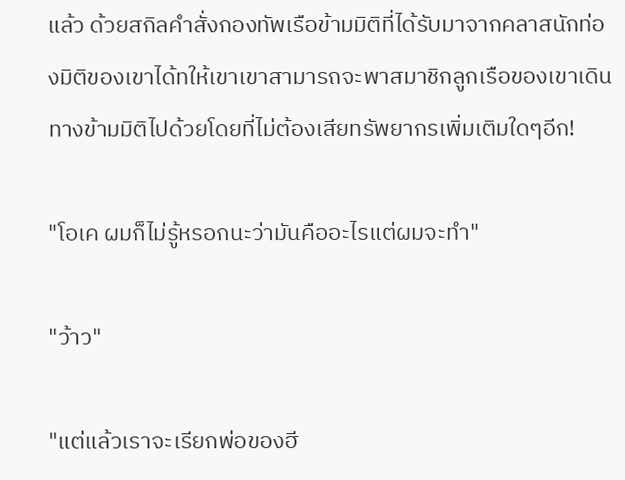แล้ว ด้วยสกิลคำสั่งกองทัพเรือข้ามมิติที่ได้รับมาจากคลาสนักท่องมิติของเขาได้ทให้เขาเขาสามารถจะพาสมาชิกลูกเรือของเขาเดินทางข้ามมิติไปด้วยโดยที่ไม่ต้องเสียทรัพยากรเพิ่มเติมใดๆอีก!

"โอเค ผมก็ไม่รู้หรอกนะว่ามันคืออะไรแต่ผมจะทำ"

"ว้าว"

"แต่แล้วเราจะเรียกพ่อของฮี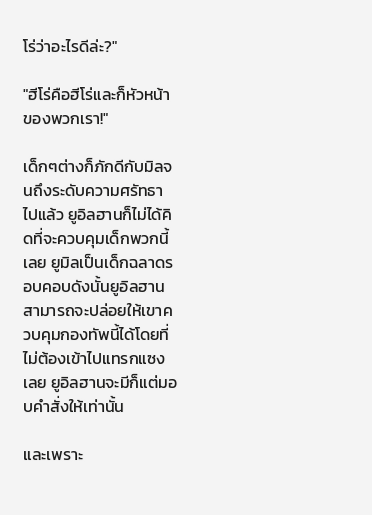โร่ว่าอะไรดีล่ะ?"

"ฮีโร่คือฮีโร่และก็หัวหน้าของพวกเรา!"

เด็กๆต่างก็ภักดีกับมิลจนถึงระดับความศรัทธาไปแล้ว ยูอิลฮานก็ไม่ได้คิดที่จะควบคุมเด็กพวกนี้เลย ยูมิลเป็นเด็กฉลาดรอบคอบดังนั้นยูอิลฮานสามารถจะปล่อยให้เขาควบคุมกองทัพนี้ได้โดยที่ไม่ต้องเข้าไปแทรกแซงเลย ยูอิลฮานจะมีก็แต่มอบคำสั่งให้เท่านั้น

และเพราะ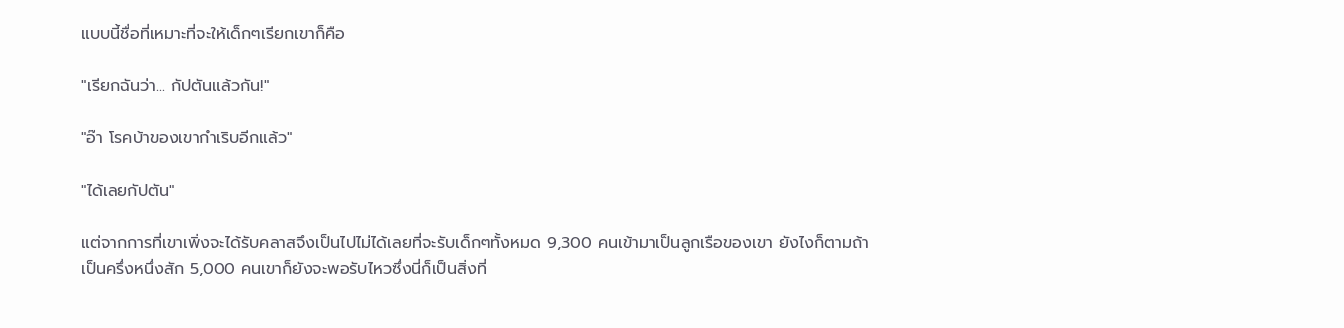แบบนี้ชื่อที่เหมาะที่จะให้เด็กๆเรียกเขาก็คือ

"เรียกฉันว่า... กัปตันแล้วกัน!"

"อ๊า โรคบ้าของเขากำเริบอีกแล้ว"

"ได้เลยกัปตัน"

แต่จากการที่เขาเพิ่งจะได้รับคลาสจึงเป็นไปไม่ได้เลยที่จะรับเด็กๆทั้งหมด 9,300 คนเข้ามาเป็นลูกเรือของเขา ยังไงก็ตามถ้าเป็นครึ่งหนึ่งสัก 5,000 คนเขาก็ยังจะพอรับไหวซึ่งนี่ก็เป็นสิ่งที่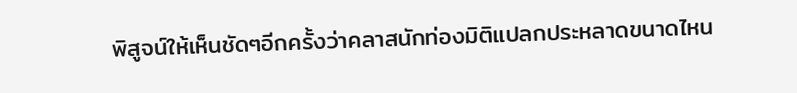พิสูจน์ให้เห็นชัดๆอีกครั้งว่าคลาสนักท่องมิติแปลกประหลาดขนาดไหน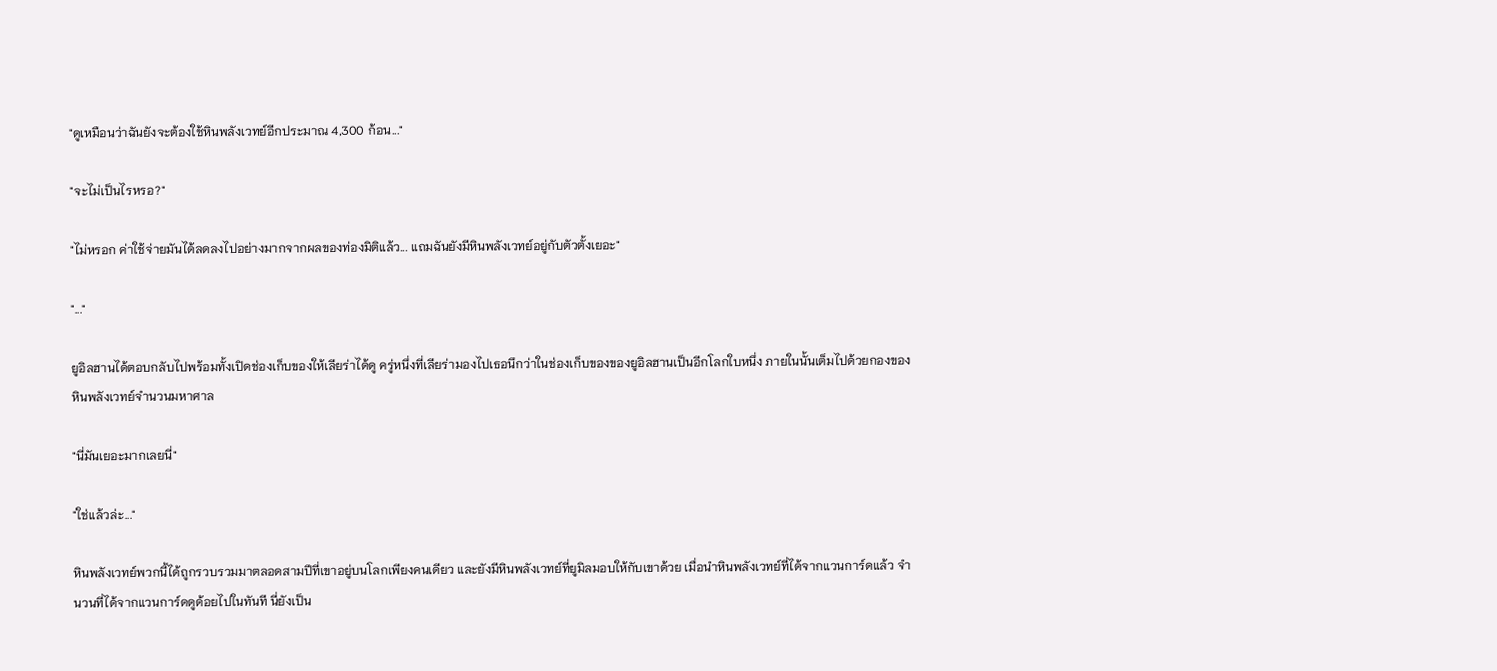"ดูเหมือนว่าฉันยังจะต้องใช้หินพลังเวทย์อีกประมาณ 4,300 ก้อน..."

"จะไม่เป็นไรหรอ?"

"ไม่หรอก ค่าใช้จ่ายมันได้ลดลงไปอย่างมากจากผลของท่องมิติแล้ว... แถมฉันยังมีหินพลังเวทย์อยู่กับตัวตั้งเยอะ"

"..."

ยูอิลฮานได้ตอบกลับไปพร้อมทั้งเปิดช่องเก็บของให้เลียร่าได้ดู ครู่หนึ่งที่เลียร่ามองไปเธอนึกว่าในช่องเก็บของของยูอิลฮานเป็นอีกโลกใบหนึ่ง ภายในนั้นเต็มไปด้วยกองของหินพลังเวทย์จำนวนมหาศาล

"นี่มันเยอะมากเลยนี่"

"ใช่แล้วล่ะ..."

หินพลังเวทย์พวกนี้ได้ถูกรวบรวมมาตลอดสามปีที่เขาอยู่บนโลกเพียงคนเดียว และยังมีหินพลังเวทย์ที่ยูมิลมอบให้กับเขาด้วย เมื่อนำหินพลังเวทย์ที่ได้จากแวนการ์ดแล้ว จำนวนที่ได้จากแวนการ์ดดูด้อยไปในทันที นี่ยังเป็น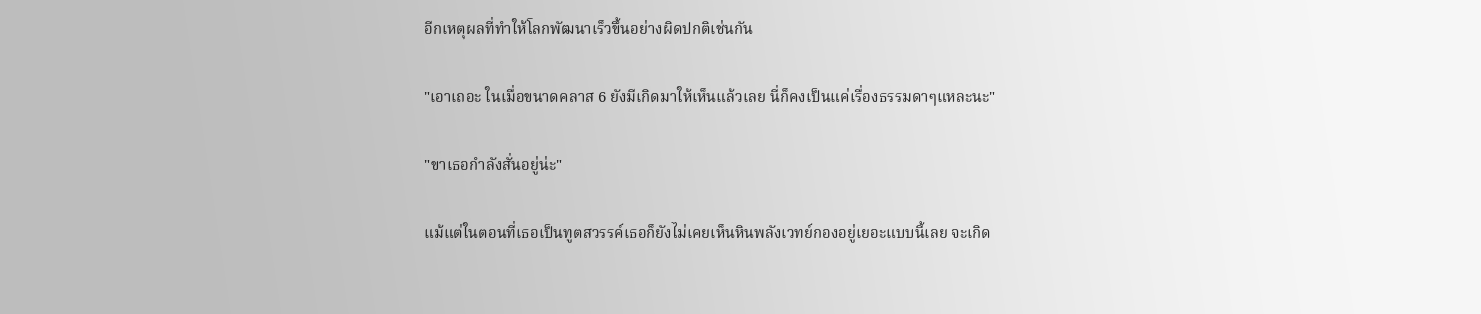อีกเหตุผลที่ทำให้โลกพัฒนาเร็วขึ้นอย่างผิดปกติเช่นกัน

"เอาเถอะ ในเมื่อขนาดคลาส 6 ยังมีเกิดมาให้เห็นแล้วเลย นี่ก็คงเป็นแค่เรื่องธรรมดาๆแหละนะ"

"ขาเธอกำลังสั่นอยู่น่ะ"

แม้แต่ในตอนที่เธอเป็นทูตสวรรค์เธอก็ยังไม่เคยเห็นหินพลังเวทย์กองอยู่เยอะแบบนี้เลย จะเกิด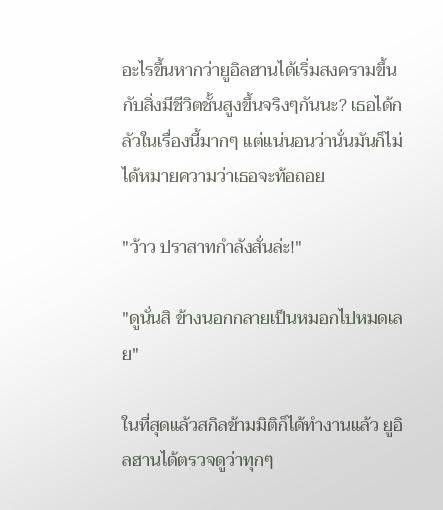อะไรขึ้นหากว่ายูอิลฮานได้เริ่มสงครามขึ้นกับสิ่งมีชีวิตชั้นสูงขึ้นจริงๆกันนะ? เธอได้กลัวในเรื่องนี้มากๆ แต่แน่นอนว่านั่นมันก็ไม่ได้หมายความว่าเธอจะท้อถอย

"ว้าว ปราสาทกำลังสั่นล่ะ!"

"ดูนั่นสิ ข้างนอกกลายเป็นหมอกไปหมดเลย"

ในที่สุดแล้วสกิลข้ามมิติก็ได้ทำงานแล้ว ยูอิลฮานได้ตรวจดูว่าทุกๆ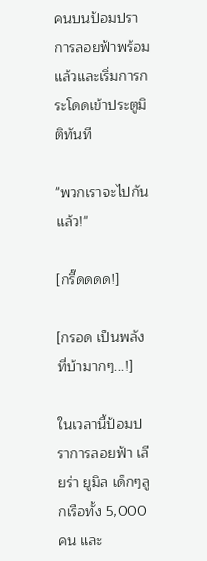คนบนป้อมปราการลอยฟ้าพร้อมแล้วและเริ่มการกระโดดเข้าประตูมิติทันที

"พวกเราจะไปกันแล้ว!"

[กรี๊ดดดด!]

[กรอด เป็นพลังที่บ้ามากๆ...!]

ในเวลานี้ป้อมปราการลอยฟ้า เลียร่า ยูมิล เด็กๆลูกเรือทั้ง 5,000 คน และ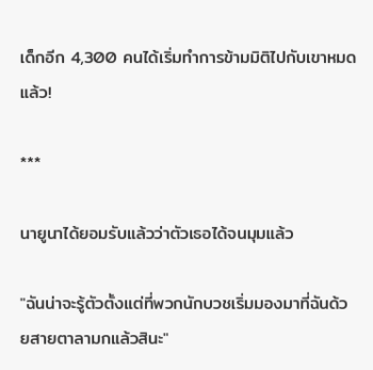เด็กอีก 4,300 คนได้เริ่มทำการข้ามมิติไปกับเขาหมดแล้ว!

***

นายูนาได้ยอมรับแล้วว่าตัวเธอได้จนมุมแล้ว

"ฉันน่าจะรู้ตัวตั้งแต่ที่พวกนักบวชเริ่มมองมาที่ฉันด้วยสายตาลามกแล้วสินะ"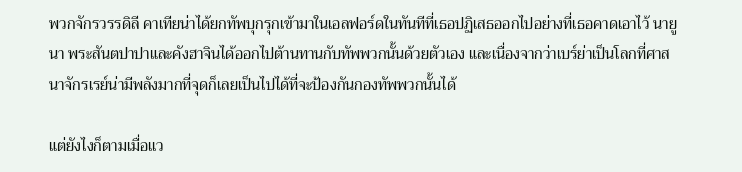พวกจักรวรรดิลี คาเทียน่าได้ยกทัพบุกรุกเข้ามาในเอลฟอร์ดในทันทีที่เธอปฏิเสธออกไปอย่างที่เธอคาดเอาไว้ นายูนา พระสันตปาปาและคังฮาจินได้ออกไปต้านทานกับทัพพวกนั้นด้วยตัวเอง และเนื่องจากว่าเบร์ย่าเป็นโลกที่ศาสนาจักรเรย์น่ามีพลังมากที่จุดก็เลยเป็นไปได้ที่จะป้องกันกองทัพพวกนั้นได้

แต่ยังไงก็ตามเมื่อเเว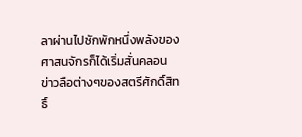ลาผ่านไปซักพักหนึ่งพลังของศาสนจักรก็ได้เริ่มสั่นคลอน ข่าวลือต่างๆของสตรีศักดิ์สิทธิ์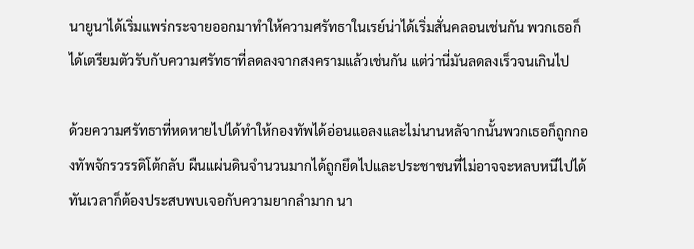นายูนาได้เริ่มแพร่กระจายออกมาทำให้ความศรัทธาในเรย์น่าได้เริ่มสั่นคลอนเช่นกัน พวกเธอก็ได้เตรียมตัวรับกับความศรัทธาที่ลดลงจากสงครามแล้วเช่นกัน แต่ว่านี่มันลดลงเร็วจนเกินไป

ด้วยความศรัทธาที่หดหายไปได้ทำให้กองทัพได้อ่อนแอลงและไม่นานหลัจากนั้นพวกเธอก็ถูกกองทัพจักรวรรดิโต้กลับ ผืนแผ่นดินจำนวนมากได้ถูกยึดไปและประชาชนที่ไม่อาจจะหลบหนีไปได้ทันเวลาก็ต้องประสบพบเจอกับความยากลำมาก นา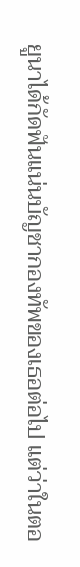ยูนาได้กัดฟันแน่นบัญชากองทัพของเธอต่อไป แต่ว่าในตอ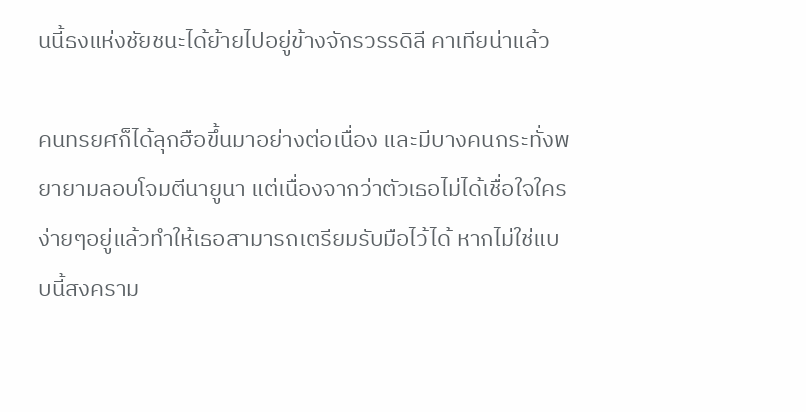นนี้ธงแห่งชัยชนะได้ย้ายไปอยู่ข้างจักรวรรดิลี คาเทียน่าแล้ว

คนทรยศก็ได้ลุกฮือขึ้นมาอย่างต่อเนื่อง และมีบางคนกระทั่งพยายามลอบโจมตีนายูนา แต่เนื่องจากว่าตัวเธอไม่ได้เชื่อใจใครง่ายๆอยู่แล้วทำให้เธอสามารถเตรียมรับมือไว้ได้ หากไม่ใช่แบบนี้สงคราม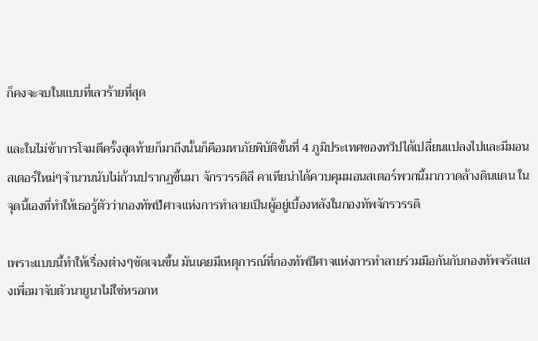ก็คงจะจบในแบบที่เลวร้ายที่สุด

และในไม่ช้าการโจมตีครั้งสุดท้ายก็มาถึงนั้นก็คือมหาภัยพิบัติขั้นที่ 4 ภูมิประเทศของทวีปได้เปลื่ยนแปลงไปและมีมอนสเตอร์ใหม่ๆจำนวนนับไม่ถ้วนปรากฏขึ้นมา จักรวรรดิลี คาเทียน่าได้ควบคุมมอนสเตอร์พวกนี้มากวาดล้างดินแดน ในจุดนี้เองที่ทำให้เธอรู้ตัวว่ากองทัพปีศาจแห่งการทำลายเป็นผู้อยู่เบื้องหลังในกองทัพจักรวรรดิ

เพราะแบบนี้ทำให้เรื่องต่างๆชัดเจนขึ้น มันเคยมีเหตุการณ์ที่กองทัพปีศาจแห่งการทำลายร่วมมือกันกับกองทัพจรัสแสงเพื่อมาจับตัวนายูนาไม่ใช่หรอกห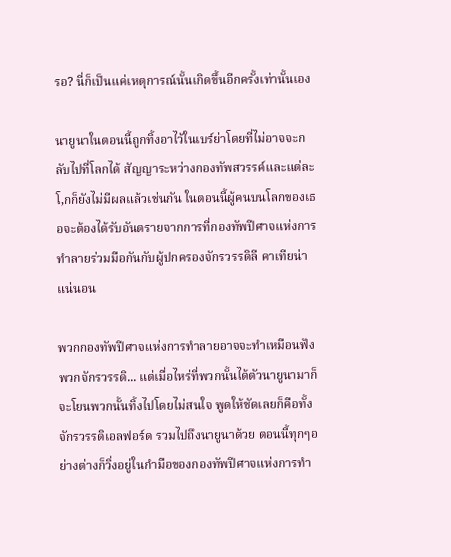รอ? นี่ก็เป็นแค่เหตุการณ์นั้นเกิดขึ้นอีกครั้งเท่านั้นเอง

นายูนาในตอนนี้ถูกทิ้งอาไว้ในเบร์ย่าโดยที่ไม่อาจจะกลับไปที่โลกได้ สัญญาระหว่างกองทัพสวรรค์และแต่ละโ,กก็ยังไม่มีผลแล้วเช่นกัน ในตอนนี้ผู้คนบนโลกของเธอจะต้องได้รับอันตรายจากการที่กองทัพปีศาจแห่งการทำลายร่วมมือกันกับผู้ปกครองจักรวรรดิลี คาเทียน่าแน่นอน

พวกกองทัพปีศาจแห่งการทำลายอาจจะทำเหมือนฟังพวกจักรวรรดิ... แต่เมื่อไหร่ที่พวกนั้นได้ตัวนายูนามาก็จะโยนพวกนั้นทิ้งไปโดยไม่สนใจ พูดให้ชัดเลยก็คือทั้งจักรวรรดิเอลฟอร์ด รวมไปถึงนายูนาด้วย ตอนนี้ทุกๆอย่างต่างก็วิ่งอยู่ในกำมือของกองทัพปีศาจแห่งการทำ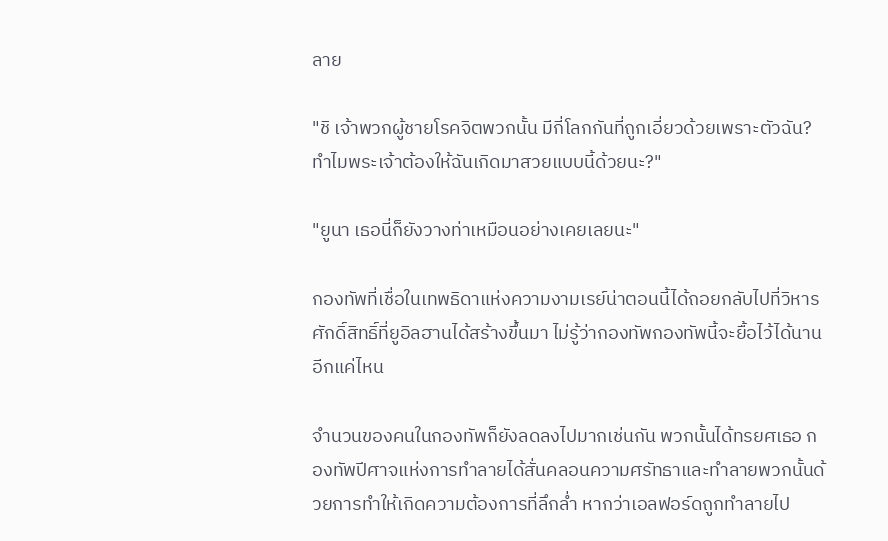ลาย

"ชิ เจ้าพวกผู้ชายโรคจิตพวกนั้น มีกี่โลกกันที่ถูกเอี่ยวด้วยเพราะตัวฉัน? ทำไมพระเจ้าต้องให้ฉันเกิดมาสวยแบบนี้ด้วยนะ?"

"ยูนา เธอนี่ก็ยังวางท่าเหมือนอย่างเคยเลยนะ"

กองทัพที่เชื่อในเทพธิดาแห่งความงามเรย์น่าตอนนี้ได้ถอยกลับไปที่วิหารศักดิ์สิทธิ์ที่ยูอิลฮานได้สร้างขึ้นมา ไม่รู้ว่ากองทัพกองทัพนี้จะยื้อไว้ได้นานอีกแค่ไหน

จำนวนของคนในกองทัพก็ยังลดลงไปมากเช่นกัน พวกนั้นได้ทรยศเธอ กองทัพปีศาจแห่งการทำลายได้สั่นคลอนความศรัทธาและทำลายพวกนั้นด้วยการทำให้เกิดความต้องการที่ลึกล่ำ หากว่าเอลฟอร์ดถูกทำลายไป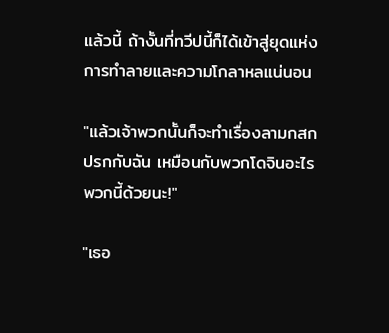แล้วนี้ ถ้างั้นที่ทวีปนี้ก็ได้เข้าสู่ยุดแห่งการทำลายและความโกลาหลแน่นอน

"แล้วเจ้าพวกนั้นก็จะทำเรื่องลามกสกปรกกับฉัน เหมือนกับพวกโดจินอะไรพวกนี้ด้วยนะ!"

"เธอ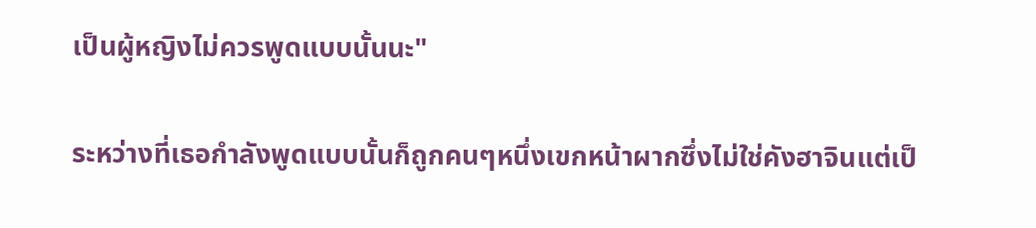เป็นผู้หญิงไม่ควรพูดแบบนั้นนะ"

ระหว่างที่เธอกำลังพูดแบบนั้นก็ถูกคนๆหนึ่งเขกหน้าผากซึ่งไม่ใช่คังฮาจินแต่เป็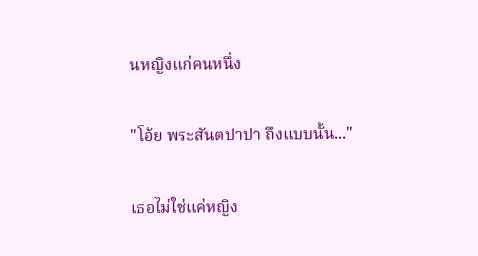นหญิงแก่คนหนึ่ง

"โอ้ย พระสันตปาปา ถึงแบบนั้น..."

เธอไม่ใช่แค่หญิง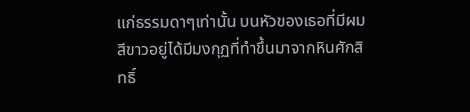แก่ธรรมดาๆเท่านั้น บนหัวของเธอที่มีผมสีขาวอยู่ได้มีมงกุฏที่ทำขึ้นมาจากหินศักสิทธิ์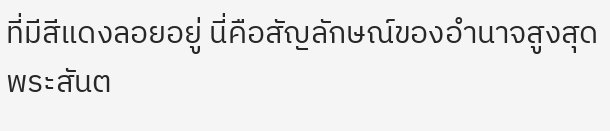ที่มีสีแดงลอยอยู่ นี่คือสัญลักษณ์ของอำนาจสูงสุด พระสันต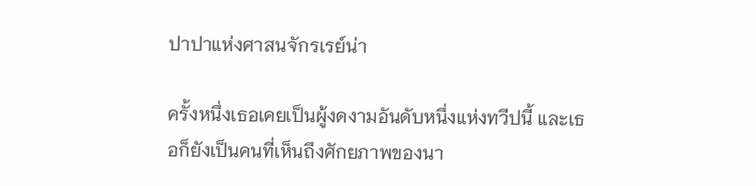ปาปาแห่งศาสนจักรเรย์น่า

ครั้งหนึ่งเธอเคยเป็นผู้งดงามอันดับหนึ่งแห่งทวีปนี้ และเธอก็ยังเป็นคนที่เห็นถึงศักยภาพของนา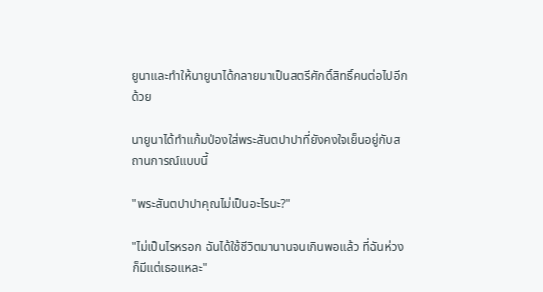ยูนาและทำให้นายูนาได้กลายมาเป็นสตรีศักดิ์สิทธิ์คนต่อไปอีกด้วย

นายูนาได้ทำแก้มป่องใส่พระสันตปาปาที่ยังคงใจเย็นอยู่กับสถานการณ์แบบนี้

"พระสันตปาปาคุณไม่เป็นอะไรนะ?"

"ไม่เป็นไรหรอก ฉันได้ใช้ชีวิตมานานจนเกินพอแล้ว ที่ฉันห่วงก็มีแต่เธอแหละ"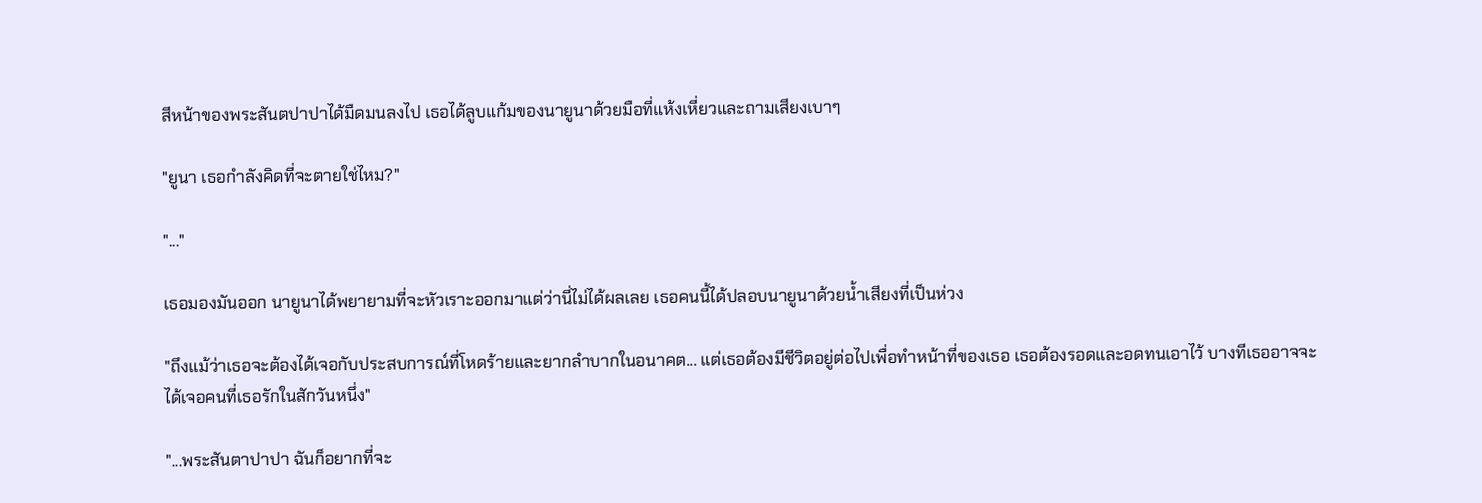สีหน้าของพระสันตปาปาได้มืดมนลงไป เธอได้ลูบแก้มของนายูนาด้วยมือที่แห้งเหี่ยวและถามเสียงเบาๆ

"ยูนา เธอกำลังคิดที่จะตายใช่ไหม?"

"..."

เธอมองมันออก นายูนาได้พยายามที่จะหัวเราะออกมาแต่ว่านี่ไม่ได้ผลเลย เธอคนนี้ได้ปลอบนายูนาด้วยน้ำเสียงที่เป็นห่วง

"ถึงแม้ว่าเธอจะต้องได้เจอกับประสบการณ์ที่โหดร้ายและยากลำบากในอนาคต... แต่เธอต้องมีชีวิตอยู่ต่อไปเพื่อทำหน้าที่ของเธอ เธอต้องรอดและอดทนเอาไว้ บางทีเธออาจจะได้เจอคนที่เธอรักในสักวันหนึ่ง"

"...พระสันตาปาปา ฉันก็อยากที่จะ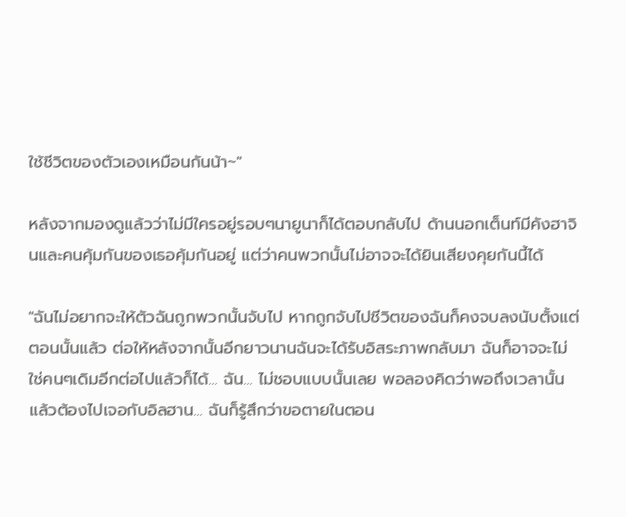ใช้ชีวิตของตัวเองเหมือนกันน้า~"

หลังจากมองดูแล้วว่าไม่มีใครอยู่รอบๆนายูนาก็ได้ตอบกลับไป ด้านนอกเต็นท์มีคังฮาจินและคนคุ้มกันของเธอคุ้มกันอยู่ แต่ว่าคนพวกนั้นไม่อาจจะได้ยินเสียงคุยกันนี้ได้

"ฉันไม่อยากจะให้ตัวฉันถูกพวกนั้นจับไป หากถูกจับไปชีวิตของฉันก็คงจบลงนับตั้งแต่ตอนนั้นแล้ว ต่อให้หลังจากนั้นอีกยาวนานฉันจะได้รับอิสระภาพกลับมา ฉันก็อาจจะไม่ใช่คนๆเดิมอีกต่อไปแล้วก็ได้... ฉัน... ไม่ชอบแบบนั้นเลย พอลองคิดว่าพอถึงเวลานั้นแล้วต้องไปเจอกับอิลฮาน... ฉันก็รู้สึกว่าขอตายในตอน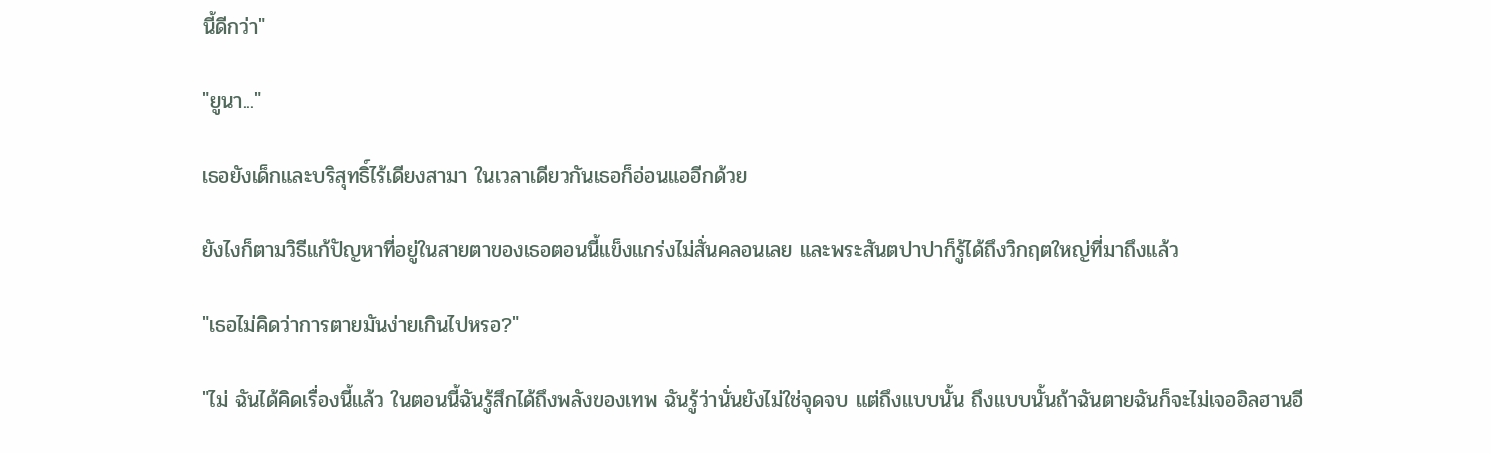นี้ดีกว่า"

"ยูนา..."

เธอยังเด็กและบริสุทธิ์ไร้เดียงสามา ในเวลาเดียวกันเธอก็อ่อนแออีกด้วย

ยังไงก็ตามวิธีแก้ปัญหาที่อยู่ในสายตาของเธอตอนนี้แข็งแกร่งไม่สั่นคลอนเลย และพระสันตปาปาก็รู้ได้ถึงวิกฤตใหญ่ที่มาถึงแล้ว

"เธอไม่คิดว่าการตายมันง่ายเกินไปหรอ?"

"ไม่ ฉันได้คิดเรื่องนี้แล้ว ในตอนนี้ฉันรู้สึกได้ถึงพลังของเทพ ฉันรู้ว่านั่นยังไม่ใช่จุดจบ แต่ถึงแบบนั้น ถึงแบบนั้นถ้าฉันตายฉันก็จะไม่เจออิลฮานอี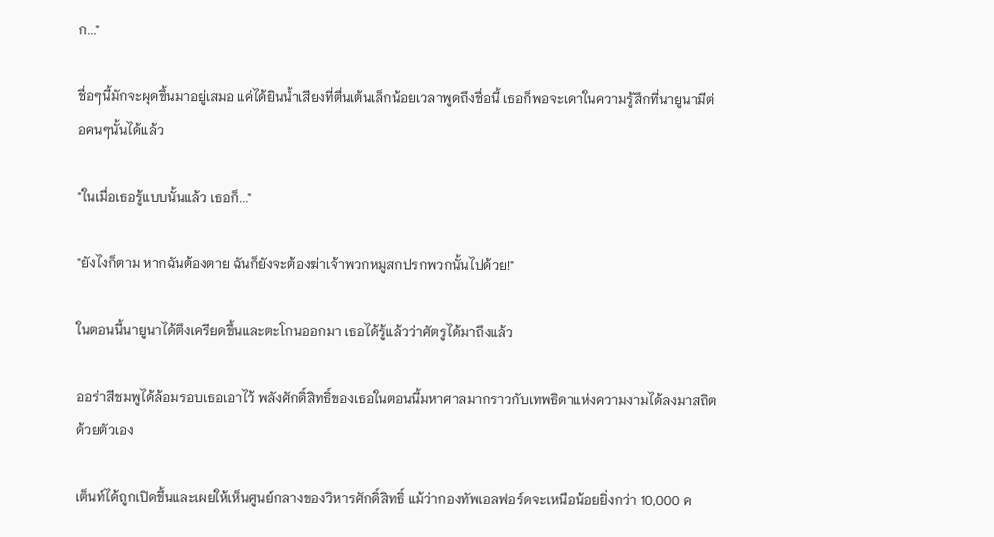ก..."

ชื่อๆนี้มักจะผุดขึ้นมาอยู่เสมอ แค่ได้ยินน้ำเสียงที่ตื่นเต้นเล็กน้อยเวลาพูดถึงชื่อนี้ เธอก็พอจะเดาในความรู้สึกที่นายูนามีต่อคนๆนั้นได้แล้ว

"ในเมื่อเธอรู้แบบนั้นแล้ว เธอก็..."

"ยังไงก็ตาม หากฉันต้องตาย ฉันก็ยังจะต้องฆ่าเจ้าพวกหมูสกปรกพวกนั้นไปด้วย!"

ในตอนนี้นายูนาได้ตึงเครียดขึ้นและตะโกนออกมา เธอได้รู้แล้วว่าศัตรูได้มาถึงแล้ว

ออร่าสีชมพูได้ล้อมรอบเธอเอาไว้ พลังศักดิ์สิทธิ์ของเธอในตอนนี้มหาศาลมากราวกับเทพธิดาแห่งความงามได้ลงมาสถิตด้วยตัวเอง

เต็นท์ได้ถูกเปิดขึ้นและเผยให้เห็นศูนย์กลางของวิหารศักดิ์สิทธิ์ แม้ว่ากองทัพเอลฟอร์ดจะเหนือน้อยยิ่งกว่า 10,000 ค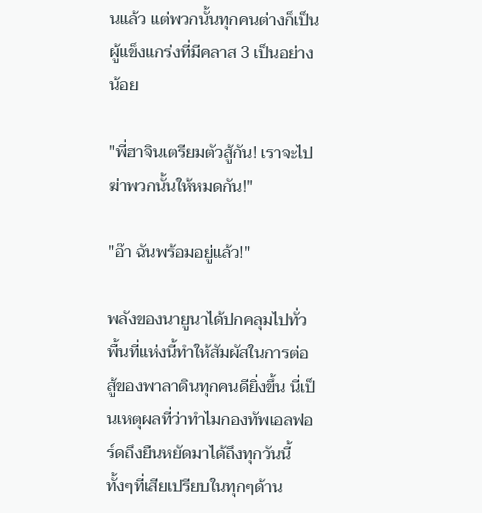นแล้ว แต่พวกนั้นทุกคนต่างก็เป็นผู้แข็งแกร่งที่มีคลาส 3 เป็นอย่างน้อย

"พี่ฮาจินเตรียมตัวสู้กัน! เราจะไปฆ่าพวกนั้นให้หมดกัน!"

"อ๊า ฉันพร้อมอยู่แล้ว!"

พลังของนายูนาได้ปกคลุมไปทั่วพื้นที่แห่งนี้ทำให้สัมผัสในการต่อสู้ของพาลาดินทุกคนดียิ่งขึ้น นี่เป็นเหตุผลที่ว่าทำไมกองทัพเอลฟอร์ดถึงยืนหยัดมาได้ถึงทุกวันนี้ทั้งๆที่เสียเปรียบในทุกๆด้าน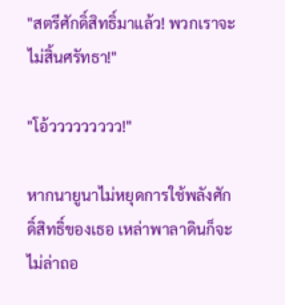"สตรีศักดิ์สิทธิ์มาแล้ว! พวกเราจะไม่สิ้นศรัทธา!"

"โอ้ววววววววว!"

หากนายูนาไม่หยุดการใช้พลังศักดิ์สิทธิ์ของเธอ เหล่าพาลาดินก็จะไม่ล่าถอ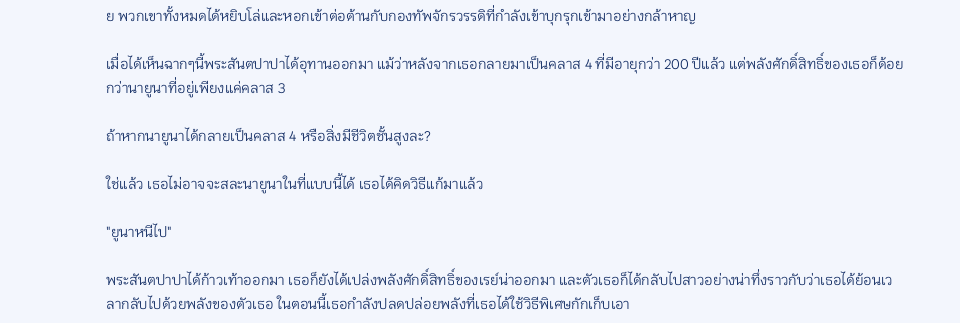ย พวกเขาทั้งหมดได้หยิบโล่และหอกเข้าต่อต้านกับกองทัพจักรวรรดิที่กำลังเข้าบุกรุกเข้ามาอย่างกล้าหาญ

เมื่อได้เห็นฉากๆนี้พระสันตปาปาได้อุทานออกมา แม้ว่าหลังจากเธอกลายมาเป็นคลาส 4 ที่มีอายุกว่า 200 ปีแล้ว แต่พลังศักดิ์สิทธิ์ของเธอก็ด้อยกว่านายูนาที่อยู่เพียงแค่คลาส 3

ถ้าหากนายูนาได้กลายเป็นคลาส 4 หรือสิ่งมีชีวิตชั้นสูงละ?

ใช่แล้ว เธอไม่อาจจะสละนายูนาในที่แบบนี้ได้ เธอได้คิดวิธีแก้มาแล้ว

"ยูนาหนีไป"

พระสันตปาปาได้ก้าวเท้าออกมา เธอก็ยังได้เปล่งพลังศักดิ์สิทธิ์ของเรย์น่าออกมา และตัวเธอก็ได้กลับไปสาวอย่างน่าทึ่งราวกับว่าเธอได้ย้อนเวลากลับไปด้วยพลังของตัวเธอ ในตอนนี้เธอกำลังปลดปล่อยพลังที่เธอได้ใช้วิธีพิเศษกักเก็บเอา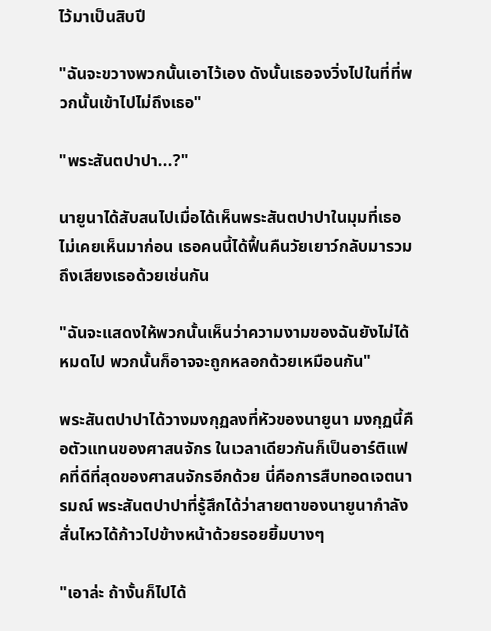ไว้มาเป็นสิบปี

"ฉันจะขวางพวกนั้นเอาไว้เอง ดังนั้นเธอจงวิ่งไปในที่ที่พวกนั้นเข้าไปไม่ถึงเธอ"

"พระสันตปาปา...?"

นายูนาได้สับสนไปเมื่อได้เห็นพระสันตปาปาในมุมที่เธอไม่เคยเห็นมาก่อน เธอคนนี้ได้ฟื้นคืนวัยเยาว์กลับมารวมถึงเสียงเธอด้วยเช่นกัน

"ฉันจะแสดงให้พวกนั้นเห็นว่าความงามของฉันยังไม่ได้หมดไป พวกนั้นก็อาจจะถูกหลอกด้วยเหมือนกัน"

พระสันตปาปาได้วางมงกุฏลงที่หัวของนายูนา มงกุฏนี้คือตัวแทนของศาสนจักร ในเวลาเดียวกันก็เป็นอาร์ติแฟคที่ดีที่สุดของศาสนจักรอีกด้วย นี่คือการสืบทอดเจตนารมณ์ พระสันตปาปาที่รู้สึกได้ว่าสายตาของนายูนากำลังสั่นไหวได้ก้าวไปข้างหน้าด้วยรอยยิ้มบางๆ

"เอาล่ะ ถ้างั้นก็ไปได้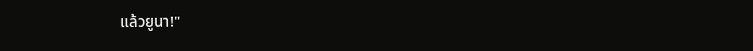แล้วยูนา!"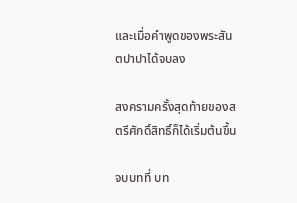และเมื่อคำพูดของพระสันตปาปาได้จบลง

สงครามครั้งสุดท้ายของสตรีศักดิ์สิทธิ์ก็ได้เริ่มต้นขึ้น

จบบทที่ บท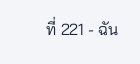ที่ 221 - ฉัน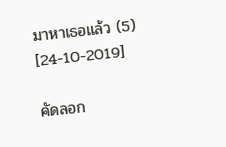มาหาเธอแล้ว (5) [24-10-2019]

คัดลอก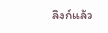ลิงก์แล้ว